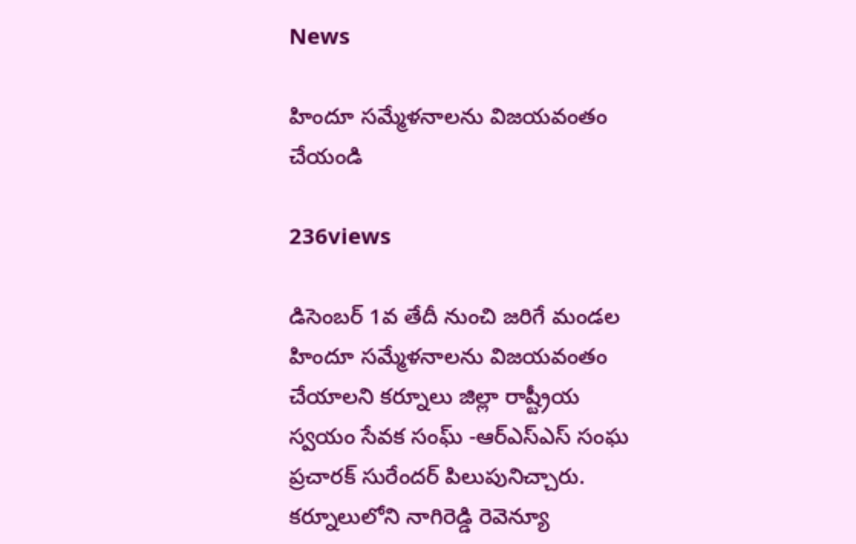News

హిందూ సమ్మేళనాలను విజయవంతం చేయండి

236views

డిసెంబర్‌ 1వ తేదీ నుంచి జరిగే మండల హిందూ సమ్మేళనాలను విజయవంతం చేయాలని కర్నూలు జిల్లా రాష్ట్రీయ స్వయం సేవక సంఘ్ -ఆర్‌ఎస్‌ఎస్‌ సంఘ ప్రచారక్‌ సురేందర్‌ పిలుపునిచ్చారు. కర్నూలులోని నాగిరెడ్డి రెవెన్యూ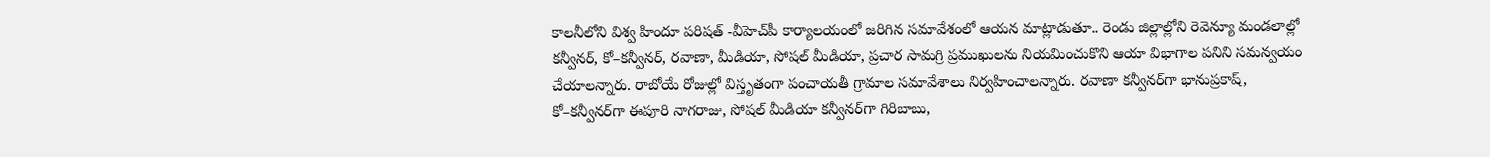కాలనీలోని విశ్వ హిందూ పరిషత్ -వీహెచ్‌పీ కార్యాలయంలో జరిగిన సమావేశంలో ఆయన మాట్లాడుతూ.. రెండు జిల్లాల్లోని రెవెన్యూ మండలాల్లో కన్వీనర్‌, కో–కన్వీనర్‌, రవాణా, మీడియా, సోషల్‌ మీడియా, ప్రచార సామగ్రి ప్రముఖులను నియమించుకొని ఆయా విభాగాల పనిని సమన్వయం చేయాలన్నారు. రాబోయే రోజుల్లో విస్తృతంగా పంచాయతీ గ్రామాల సమావేశాలు నిర్వహించాలన్నారు. రవాణా కన్వీనర్‌గా భానుప్రకాష్‌, కో–కన్వీనర్‌గా ఈపూరి నాగరాజు, సోషల్‌ మీడియా కన్వీనర్‌గా గిరిబాబు,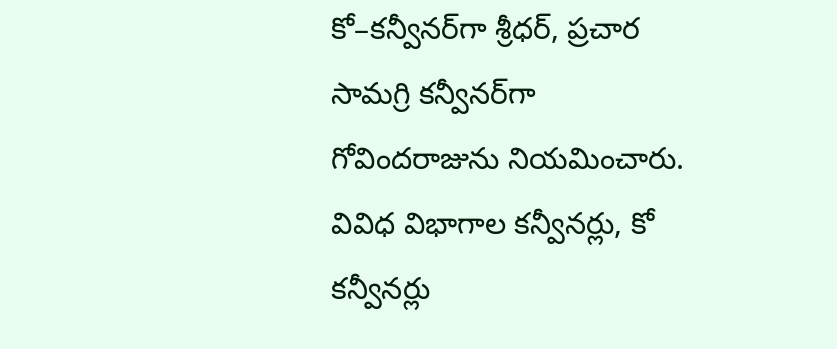కో–కన్వీనర్‌గా శ్రీధర్‌, ప్రచార సామగ్రి కన్వీనర్‌గా గోవిందరాజును నియమించారు. వివిధ విభాగాల కన్వీనర్లు, కో కన్వీనర్లు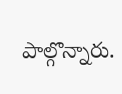పాల్గొన్నారు.